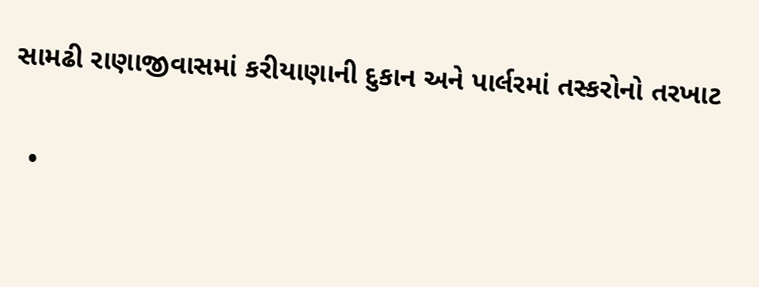સામઢી રાણાજીવાસમાં કરીયાણાની દુકાન અને પાર્લરમાં તસ્કરોનો તરખાટ

  •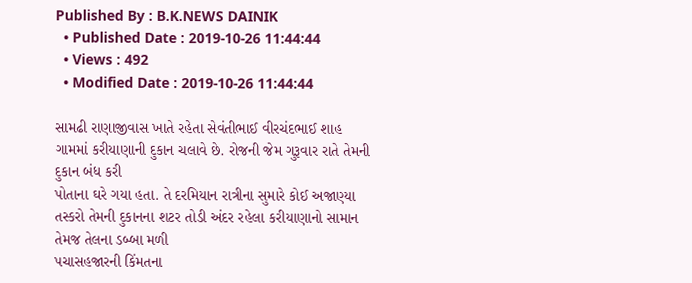Published By : B.K.NEWS DAINIK
  • Published Date : 2019-10-26 11:44:44
  • Views : 492
  • Modified Date : 2019-10-26 11:44:44

સામઢી રાણાજીવાસ ખાતે રહેતા સેવંતીભાઈ વીરચંદભાઈ શાહ ગામમાં કરીયાણાની દુકાન ચલાવે છે. રોજની જેમ ગુરૂવાર રાતે તેમની દુકાન બંધ કરી
પોતાના ઘરે ગયા હતા. તે દરમિયાન રાત્રીના સુમારે કોઈ અજાણ્યા તસ્કરો તેમની દુકાનના શટર તોડી અંદર રહેલા કરીયાણાનો સામાન તેમજ તેલના ડબ્બા મળી
પચાસહજારની કિંમતના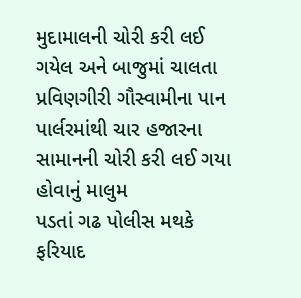મુદામાલની ચોરી કરી લઈ ગયેલ અને બાજુમાં ચાલતા પ્રવિણગીરી ગૌસ્વામીના પાન પાર્લરમાંથી ચાર હજારના સામાનની ચોરી કરી લઈ ગયા હોવાનું માલુમ
પડતાં ગઢ પોલીસ મથકે ફરિયાદ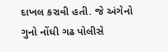દાખલ કરાવી હતી. જે અંગેનો ગુનો નોંધી ગઢ પોલીસે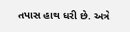તપાસ હાથ ધરી છે. અત્રે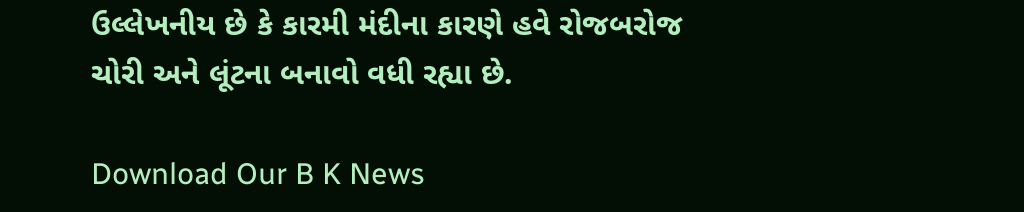ઉલ્લેખનીય છે કે કારમી મંદીના કારણે હવે રોજબરોજ ચોરી અને લૂંટના બનાવો વધી રહ્યા છે.

Download Our B K News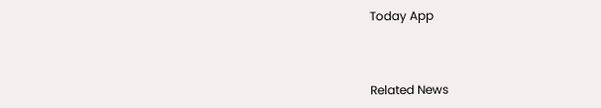Today App



Related News